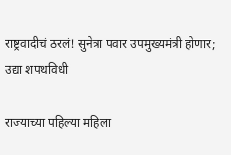राष्ट्रवादीचं ठरलं! सुनेत्रा पवार उपमुख्यमंत्री होणार; उद्या शपथविधी

राज्याच्या पहिल्या महिला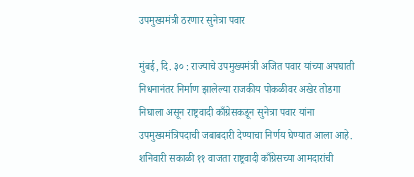उपमुख्यमंत्री ठरणार सुनेत्रा पवार

मुंबई, दि. ३० : राज्याचे उपमुख्यमंत्री अजित पवार यांच्या अपघाती निधनानंतर निर्माण झालेल्या राजकीय पोकळीवर अखेर तोडगा निघाला असून राष्ट्रवादी काँग्रेसकडून सुनेत्रा पवार यांना उपमुख्यमंत्रिपदाची जबाबदारी देण्याचा निर्णय घेण्यात आला आहे. शनिवारी सकाळी ११ वाजता राष्ट्रवादी काँग्रेसच्या आमदारांची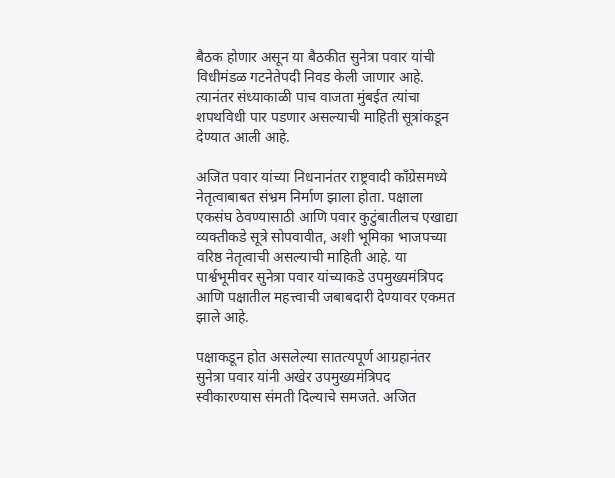बैठक होणार असून या बैठकीत सुनेत्रा पवार यांची विधीमंडळ गटनेतेपदी निवड केली जाणार आहे. त्यानंतर संध्याकाळी पाच वाजता मुंबईत त्यांचा शपथविधी पार पडणार असल्याची माहिती सूत्रांकडून देण्यात आली आहे.

अजित पवार यांच्या निधनानंतर राष्ट्रवादी काँग्रेसमध्ये नेतृत्वाबाबत संभ्रम निर्माण झाला होता. पक्षाला एकसंघ ठेवण्यासाठी आणि पवार कुटुंबातीलच एखाद्या व्यक्तीकडे सूत्रे सोपवावीत, अशी भूमिका भाजपच्या वरिष्ठ नेतृत्वाची असल्याची माहिती आहे. या पार्श्वभूमीवर सुनेत्रा पवार यांच्याकडे उपमुख्यमंत्रिपद आणि पक्षातील महत्त्वाची जबाबदारी देण्यावर एकमत झाले आहे.

पक्षाकडून होत असलेल्या सातत्यपूर्ण आग्रहानंतर सुनेत्रा पवार यांनी अखेर उपमुख्यमंत्रिपद स्वीकारण्यास संमती दिल्याचे समजते. अजित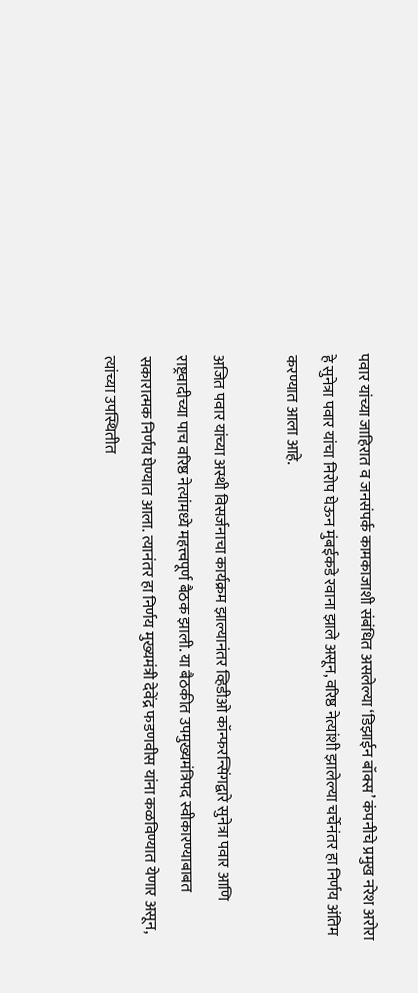पवार यांच्या जाहिरात व जनसंपर्क कामकाजाशी संबंधित असलेल्या ‘डिझाईन बॉक्स’ कंपनीचे प्रमुख नरेश अरोरा हे सुनेत्रा पवार यांचा निरोप घेऊन मुंबईकडे रवाना झाले असून, वरिष्ठ नेत्यांशी झालेल्या चर्चेनंतर हा निर्णय अंतिम करण्यात आला आहे.

अजित पवार यांच्या अस्थी विसर्जनाचा कार्यक्रम झाल्यानंतर व्हिडीओ कॉन्फरन्सिंगद्वारे सुनेत्रा पवार आणि राष्ट्रवादीच्या पाच वरिष्ठ नेत्यांमध्ये महत्त्वपूर्ण बैठक झाली. या बैठकीत उपमुख्यमंत्रिपद स्वीकारण्याबाबत सकारात्मक निर्णय घेण्यात आला. त्यानंतर हा निर्णय मुख्यमंत्री देवेंद्र फडणवीस यांना कळविण्यात येणार असून, त्यांच्या उपस्थितीत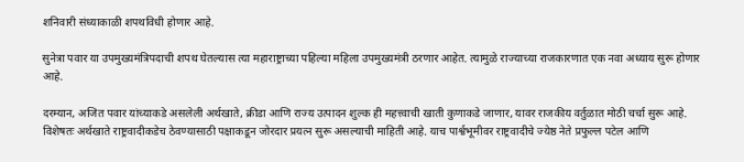शनिवारी संध्याकाळी शपथविधी होणार आहे.

सुनेत्रा पवार या उपमुख्यमंत्रिपदाची शपथ घेतल्यास त्या महाराष्ट्राच्या पहिल्या महिला उपमुख्यमंत्री ठरणार आहेत. त्यामुळे राज्याच्या राजकारणात एक नवा अध्याय सुरू होणार आहे.

दरम्यान, अजित पवार यांच्याकडे असलेली अर्थखाते, क्रीडा आणि राज्य उत्पादन शुल्क ही महत्त्वाची खाती कुणाकडे जाणार, यावर राजकीय वर्तुळात मोठी चर्चा सुरू आहे. विशेषतः अर्थखाते राष्ट्रवादीकडेच ठेवण्यासाठी पक्षाकडून जोरदार प्रयत्न सुरू असल्याची माहिती आहे. याच पार्श्वभूमीवर राष्ट्रवादीचे ज्येष्ठ नेते प्रफुल्ल पटेल आणि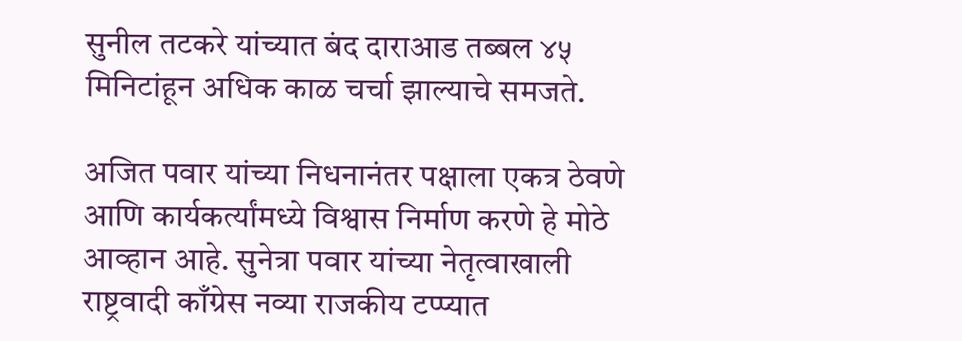सुनील तटकरे यांच्यात बंद दाराआड तब्बल ४५ मिनिटांहून अधिक काळ चर्चा झाल्याचे समजते.

अजित पवार यांच्या निधनानंतर पक्षाला एकत्र ठेवणे आणि कार्यकर्त्यांमध्ये विश्वास निर्माण करणे हे मोठे आव्हान आहे. सुनेत्रा पवार यांच्या नेतृत्वाखाली राष्ट्रवादी काँग्रेस नव्या राजकीय टप्प्यात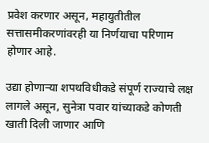प्रवेश करणार असून, महायुतीतील सत्तासमीकरणांवरही या निर्णयाचा परिणाम होणार आहे.

उद्या होणाऱ्या शपथविधीकडे संपूर्ण राज्याचे लक्ष लागले असून, सुनेत्रा पवार यांच्याकडे कोणती खाती दिली जाणार आणि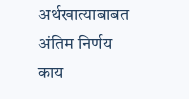अर्थखात्याबाबत अंतिम निर्णय काय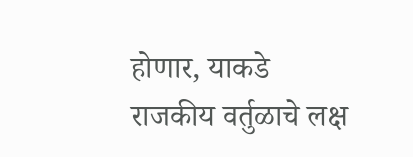होणार, याकडे राजकीय वर्तुळाचे लक्ष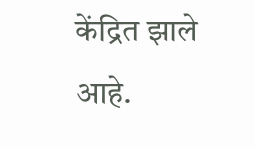केंद्रित झाले आहे.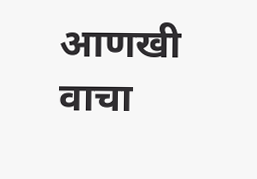आणखी वाचा